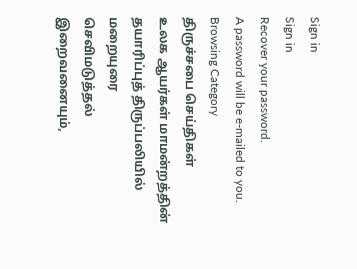Sign in
Sign in
Recover your password.
A password will be e-mailed to you.
Browsing Category
திருச்சபை செய்திகள்
உலக ஆயர்கள் மாமன்றத்தின் தயாரிப்புத் திருப்பலியில் மறையுரை
செவிமடுத்தல்
இறைவனையும்,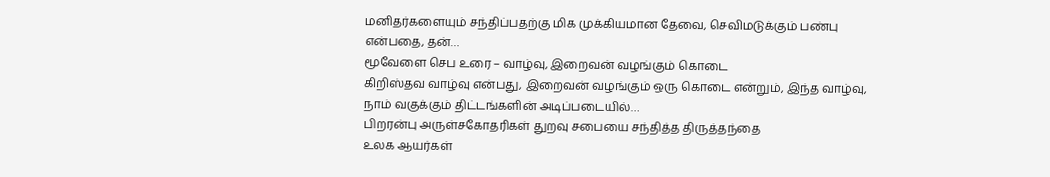மனிதர்களையும் சந்திப்பதற்கு மிக முக்கியமான தேவை, செவிமடுக்கும் பண்பு என்பதை, தன்…
மூவேளை செப உரை – வாழ்வு, இறைவன் வழங்கும் கொடை
கிறிஸ்தவ வாழ்வு என்பது, இறைவன் வழங்கும் ஒரு கொடை என்றும், இந்த வாழ்வு, நாம் வகுக்கும் திட்டங்களின் அடிப்படையில்…
பிறரன்பு அருள்சகோதரிகள் துறவு சபையை சந்தித்த திருத்தந்தை
உலக ஆயர்கள்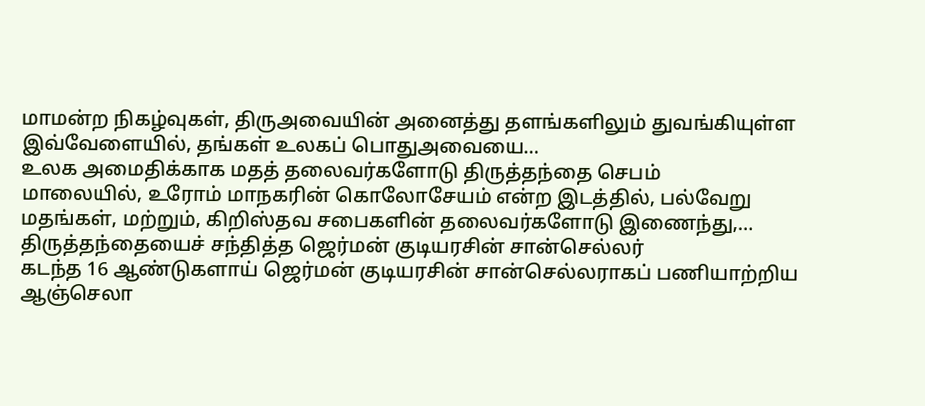மாமன்ற நிகழ்வுகள், திருஅவையின் அனைத்து தளங்களிலும் துவங்கியுள்ள இவ்வேளையில், தங்கள் உலகப் பொதுஅவையை…
உலக அமைதிக்காக மதத் தலைவர்களோடு திருத்தந்தை செபம்
மாலையில், உரோம் மாநகரின் கொலோசேயம் என்ற இடத்தில், பல்வேறு மதங்கள், மற்றும், கிறிஸ்தவ சபைகளின் தலைவர்களோடு இணைந்து,…
திருத்தந்தையைச் சந்தித்த ஜெர்மன் குடியரசின் சான்செல்லர்
கடந்த 16 ஆண்டுகளாய் ஜெர்மன் குடியரசின் சான்செல்லராகப் பணியாற்றிய ஆஞ்செலா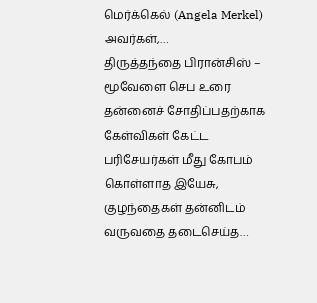மெர்க்கெல் (Angela Merkel) அவர்கள்,…
திருத்தந்தை பிரான்சிஸ் – மூவேளை செப உரை
தன்னைச் சோதிப்பதற்காக கேள்விகள் கேட்ட பரிசேயர்கள் மீது கோபம் கொள்ளாத இயேசு, குழந்தைகள் தன்னிடம் வருவதை தடைசெய்த…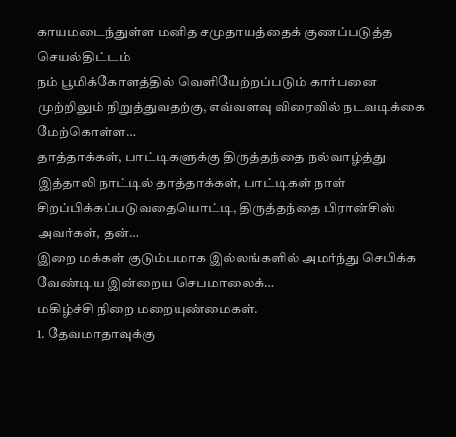காயமடைந்துள்ள மனித சமுதாயத்தைக் குணப்படுத்த செயல்திட்டம்
நம் பூமிக்கோளத்தில் வெளியேற்றப்படும் கார்பனை முற்றிலும் நிறுத்துவதற்கு, எவ்வளவு விரைவில் நடவடிக்கை மேற்கொள்ள…
தாத்தாக்கள், பாட்டிகளுக்கு திருத்தந்தை நல்வாழ்த்து
இத்தாலி நாட்டில் தாத்தாக்கள், பாட்டிகள் நாள் சிறப்பிக்கப்படுவதையொட்டி, திருத்தந்தை பிரான்சிஸ் அவர்கள், தன்…
இறை மக்கள் குடும்பமாக இல்லங்களில் அமர்ந்து செபிக்க வேண்டிய இன்றைய செபமாலைக்…
மகிழ்ச்சி நிறை மறையுண்மைகள்.
1. தேவமாதாவுக்கு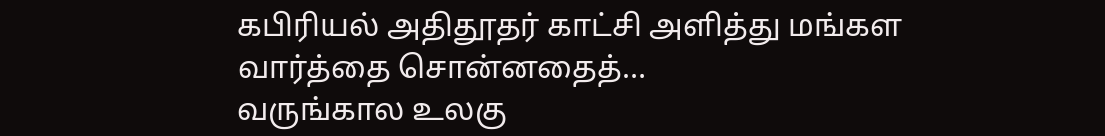கபிரியல் அதிதூதர் காட்சி அளித்து மங்கள வார்த்தை சொன்னதைத்…
வருங்கால உலகு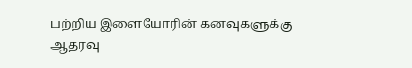பற்றிய இளையோரின் கனவுகளுக்கு ஆதரவு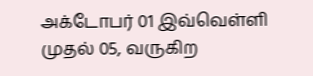அக்டோபர் 01 இவ்வெள்ளி முதல் 05, வருகிற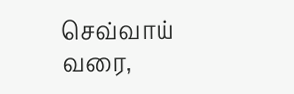செவ்வாய் வரை,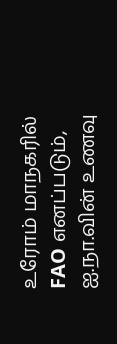உரோம் மாநகரில் FAO எனப்படும், ஐ.நா.வின் உணவு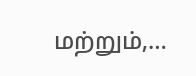மற்றும்,…